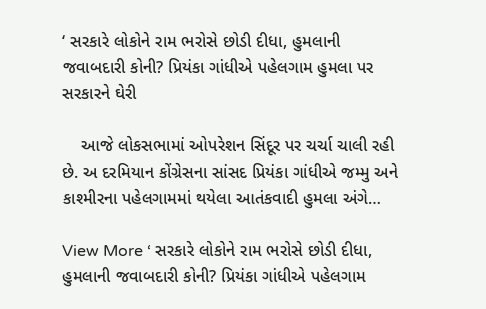‘ સરકારે લોકોને રામ ભરોસે છોડી દીધા, હુમલાની જવાબદારી કોની? પ્રિયંકા ગાંધીએ પહેલગામ હુમલા પર સરકારને ઘેરી

    આજે લોકસભામાં ઓપરેશન સિંદૂર પર ચર્ચા ચાલી રહી છે. અ દરમિયાન કોંગ્રેસના સાંસદ પ્રિયંકા ગાંધીએ જમ્મુ અને કાશ્મીરના પહેલગામમાં થયેલા આતંકવાદી હુમલા અંગે…

View More ‘ સરકારે લોકોને રામ ભરોસે છોડી દીધા, હુમલાની જવાબદારી કોની? પ્રિયંકા ગાંધીએ પહેલગામ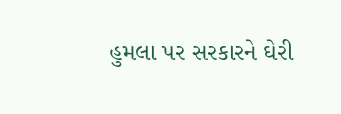હુમલા પર સરકારને ઘેરી